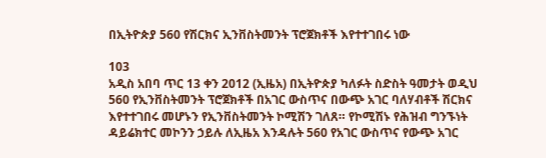በኢትዮጵያ 560 የሽርክና ኢንቨስትመንት ፕሮጀክቶች እየተተገበሩ ነው

103
አዲስ አበባ ጥር 13 ቀን 2012 (ኢዜአ) በኢትዮጵያ ካለፉት ስድስት ዓመታት ወዲህ 560 የኢንቨስትመንት ፕሮጀክቶች በአገር ውስጥና በውጭ አገር ባለሃብቶች ሽርክና እየተተገበሩ መሆኑን የኢንቨስትመንት ኮሚሽን ገለጸ። የኮሚሽኑ የሕዝብ ግንኙነት ዳይሬክተር መኮንን ኃይሉ ለኢዜአ እንዳሉት 560 የአገር ውስጥና የውጭ አገር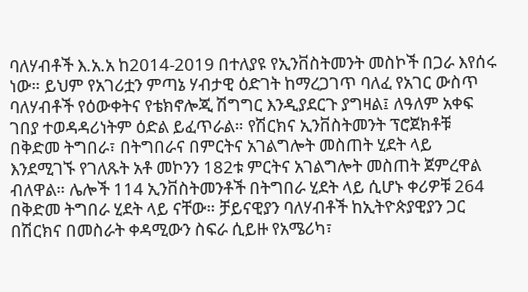ባለሃብቶች እ.አ.አ ከ2014-2019 በተለያዩ የኢንቨስትመንት መስኮች በጋራ እየሰሩ ነው። ይህም የአገሪቷን ምጣኔ ሃብታዊ ዕድገት ከማረጋገጥ ባለፈ የአገር ውስጥ ባለሃብቶች የዕውቀትና የቴክኖሎጂ ሽግግር እንዲያደርጉ ያግዛል፤ ለዓለም አቀፍ ገበያ ተወዳዳሪነትም ዕድል ይፈጥራል። የሽርክና ኢንቨስትመንት ፕሮጀክቶቹ በቅድመ ትግበራ፣ በትግበራና በምርትና አገልግሎት መስጠት ሂደት ላይ እንደሚገኙ የገለጹት አቶ መኮንን 182ቱ ምርትና አገልግሎት መስጠት ጀምረዋል ብለዋል። ሌሎች 114 ኢንቨስትመንቶች በትግበራ ሂደት ላይ ሲሆኑ ቀሪዎቹ 264 በቅድመ ትግበራ ሂደት ላይ ናቸው። ቻይናዊያን ባለሃብቶች ከኢትዮጵያዊያን ጋር በሽርክና በመስራት ቀዳሚውን ስፍራ ሲይዙ የአሜሪካ፣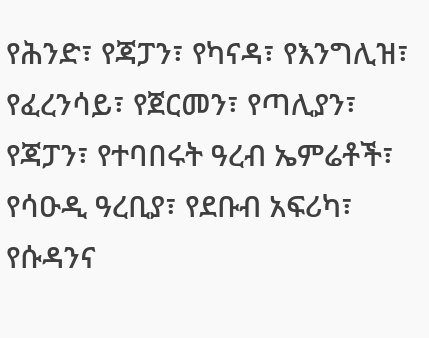የሕንድ፣ የጃፓን፣ የካናዳ፣ የእንግሊዝ፣ የፈረንሳይ፣ የጀርመን፣ የጣሊያን፣ የጃፓን፣ የተባበሩት ዓረብ ኤምሬቶች፣ የሳዑዲ ዓረቢያ፣ የደቡብ አፍሪካ፣ የሱዳንና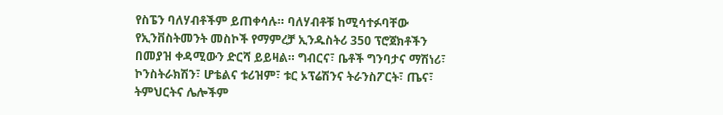የስፔን ባለሃብቶችም ይጠቀሳሉ። ባለሃብቶቹ ከሚሳተፉባቸው የኢንቨስትመንት መስኮች የማምረቻ ኢንዱስትሪ 350 ፕሮጀክቶችን በመያዝ ቀዳሚውን ድርሻ ይይዛል። ግብርና፣ ቤቶች ግንባታና ማሽነሪ፣ ኮንስትራክሽን፣ ሆቴልና ቱሪዝም፣ ቱር ኦፕሬሽንና ትራንስፖርት፣ ጤና፣ ትምህርትና ሌሎችም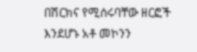በሽርክና የሚሰሩባቸው ዘርፎች እንደሆኑ አቶ መኮንን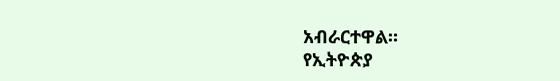አብራርተዋል።
የኢትዮጵያ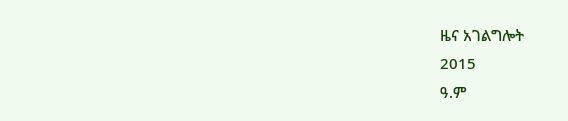ዜና አገልግሎት
2015
ዓ.ም